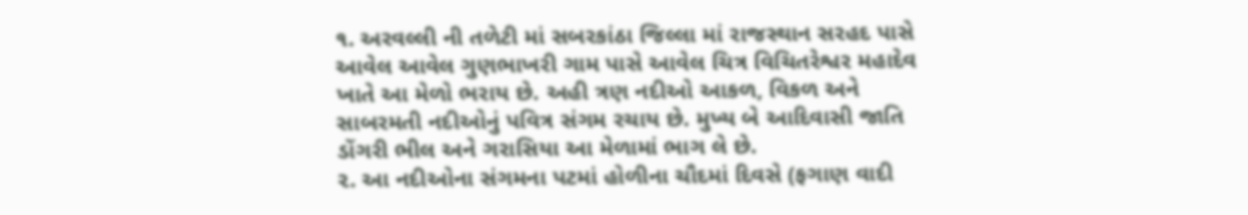૧. અરવલ્લી ની તળેટી માં સબરકાંઠા જિલ્લા માં રાજસ્થાન સરહદ પાસે આવેલ આવેલ ગુણભાખરી ગામ પાસે આવેલ ચિત્ર વિચિતરેશ્વર મહાદેવ ખાતે આ મેળો ભરાય છે. અહી ત્રણ નદીઓ આકળ, વિકળ અને સાબરમતી નદીઓનું પવિત્ર સંગમ રચાય છે. મુખ્ય બે આદિવાસી જાતિ ડોંગરી ભીલ અને ગરાસિયા આ મેળામાં ભાગ લે છે.
૨. આ નદીઓના સંગમના પટમાં હોળીના ચૌદમાં દિવસે (ફગાણ વાદી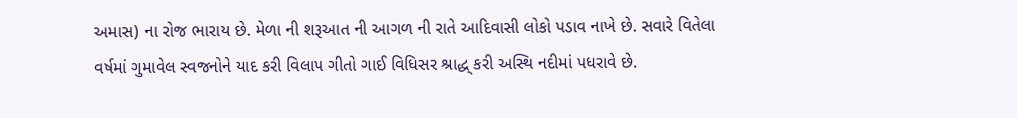અમાસ) ના રોજ ભારાય છે. મેળા ની શરૂઆત ની આગળ ની રાતે આદિવાસી લોકો પડાવ નાખે છે. સવારે વિતેલા વર્ષમાં ગુમાવેલ સ્વજનોને યાદ કરી વિલાપ ગીતો ગાઈ વિધિસર શ્રાદ્ધ્ કરી અસ્થિ નદીમાં પધરાવે છે.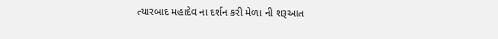ત્યારબાદ મહાદેવ ના દર્શન કરી મેળા ની શરૂઆત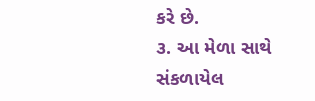કરે છે.
૩. આ મેળા સાથે સંકળાયેલ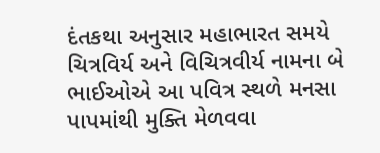દંતકથા અનુસાર મહાભારત સમયે ચિત્રવિર્ય અને વિચિત્રવીર્ય નામના બે ભાઈઓએ આ પવિત્ર સ્થળે મનસા પાપમાંથી મુક્તિ મેળવવા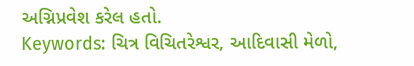અગ્નિપ્રવેશ કરેલ હતો.
Keywords: ચિત્ર વિચિતરેશ્વર, આદિવાસી મેળો,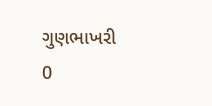ગુણભાખરી
0